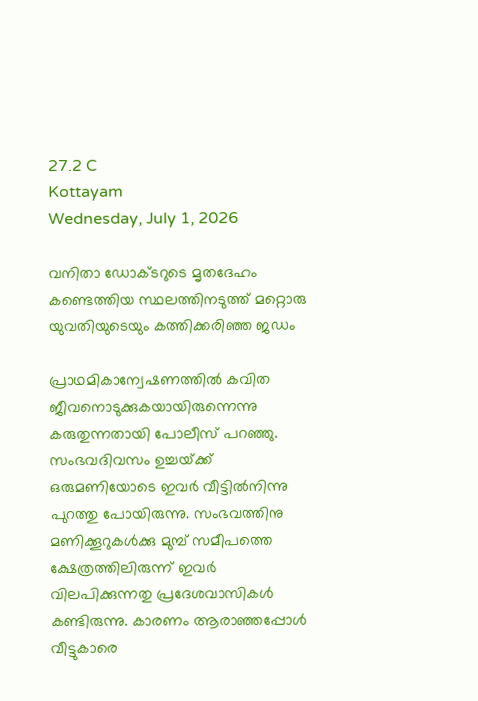27.2 C
Kottayam
Wednesday, July 1, 2026

വനിതാ ഡോക്ടറുടെ മൃതദേഹം കണ്ടെത്തിയ സ്ഥലത്തിനടുത്ത് മറ്റൊരു യുവതിയുടെയും കത്തിക്കരിഞ്ഞ ജഡം

പ്രാഥമികാന്വേഷണത്തില്‍ കവിത ജീവനൊടുക്കുകയായിരുന്നെന്നു കരുതുന്നതായി പോലീസ്‌ പറഞ്ഞു.  സംഭവദിവസം ഉച്ചയ്‌ക്ക്‌ ഒരുമണിയോടെ ഇവര്‍ വീട്ടില്‍നിന്നു പുറത്തു പോയിരുന്നു. സംഭവത്തിനു മണിക്കൂറുകള്‍ക്കു മുമ്പ് സമീപത്തെ ക്ഷേത്രത്തിലിരുന്ന്‌ ഇവര്‍ വിലപിക്കുന്നതു പ്രദേശവാസികള്‍ കണ്ടിരുന്നു. കാരണം ആരാഞ്ഞപ്പോള്‍ വീട്ടുകാരെ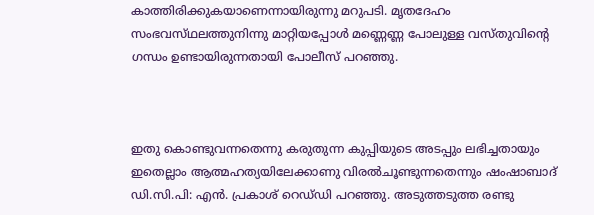കാത്തിരിക്കുകയാണെന്നായിരുന്നു മറുപടി. മൃതദേഹം സംഭവസ്‌ഥലത്തുനിന്നു മാറ്റിയപ്പോള്‍ മണ്ണെണ്ണ പോലുള്ള വസ്‌തുവിന്റെ ഗന്ധം ഉണ്ടായിരുന്നതായി പോലീസ്‌ പറഞ്ഞു.



ഇതു കൊണ്ടുവന്നതെന്നു കരുതുന്ന കുപ്പിയുടെ അടപ്പും ലഭിച്ചതായും ഇതെല്ലാം ആത്മഹത്യയിലേക്കാണു വിരല്‍ചൂണ്ടുന്നതെന്നും ഷംഷാബാദ്‌ ഡി.സി.പി: എന്‍. പ്രകാശ്‌ റെഡ്‌ഡി പറഞ്ഞു. അടുത്തടുത്ത രണ്ടു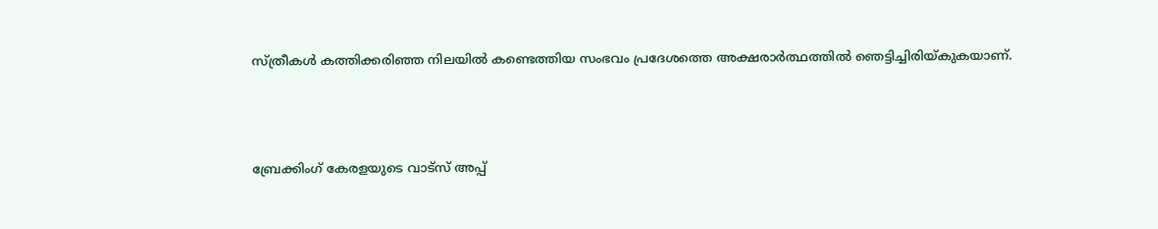സ്ത്രീകൾ കത്തിക്കരിഞ്ഞ നിലയിൽ കണ്ടെത്തിയ സംഭവം പ്രദേശത്തെ അക്ഷരാർത്ഥത്തിൽ ഞെട്ടിച്ചിരിയ്കുകയാണ്.



ബ്രേക്കിംഗ് കേരളയുടെ വാട്സ് അപ്പ്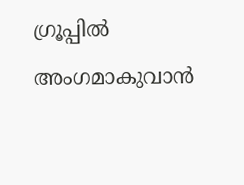ഗ്രൂപ്പിൽ അംഗമാകുവാൻ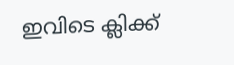ഇവിടെ ക്ലിക്ക്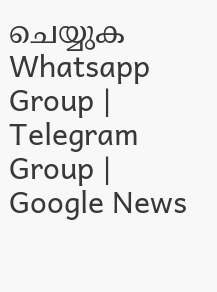ചെയ്യുക Whatsapp Group | Telegram Group | Google News